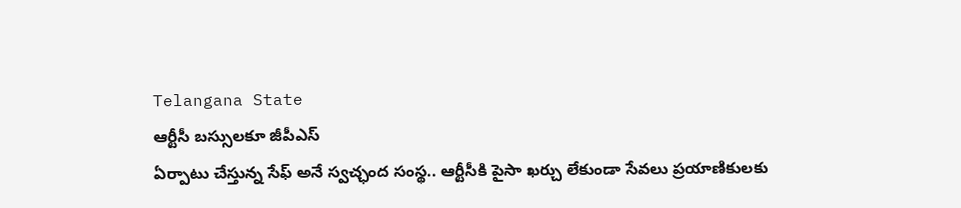Telangana State
ఆర్టీసీ బస్సులకూ జీపీఎస్
ఏర్పాటు చేస్తున్న సేఫ్ అనే స్వచ్ఛంద సంస్థ.. ఆర్టీసీకి పైసా ఖర్చు లేకుండా సేవలు ప్రయాణికులకు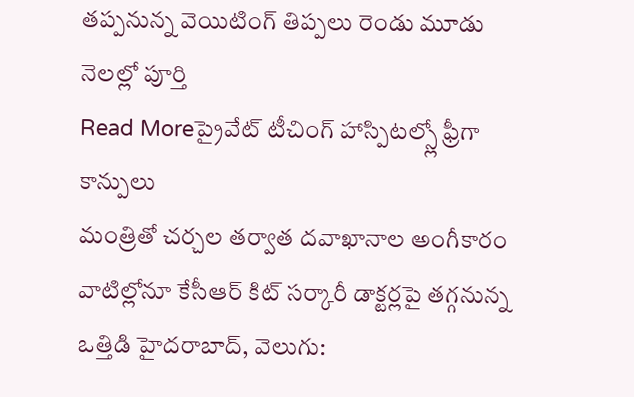తప్పనున్న వెయిటింగ్ తిప్పలు రెండు మూడు నెలల్లో పూర్తి
Read Moreప్రైవేట్ టీచింగ్ హాస్పిటల్స్లో ఫ్రీగా కాన్పులు
మంత్రితో చర్చల తర్వాత దవాఖానాల అంగీకారం వాటిల్లోనూ కేసీఆర్ కిట్ సర్కారీ డాక్టర్లపై తగ్గనున్న ఒత్తిడి హైదరాబాద్, వెలుగు: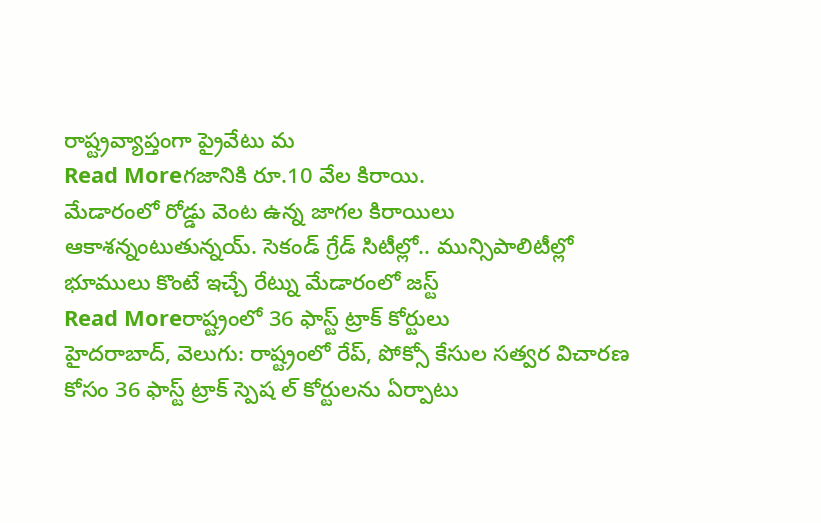రాష్ట్రవ్యాప్తంగా ప్రైవేటు మ
Read Moreగజానికి రూ.10 వేల కిరాయి.
మేడారంలో రోడ్డు వెంట ఉన్న జాగల కిరాయిలు ఆకాశన్నంటుతున్నయ్. సెకండ్ గ్రేడ్ సిటీల్లో.. మున్సిపాలిటీల్లో భూములు కొంటే ఇచ్చే రేట్ను మేడారంలో జస్ట్
Read Moreరాష్ట్రంలో 36 ఫాస్ట్ ట్రాక్ కోర్టులు
హైదరాబాద్, వెలుగు: రాష్ట్రంలో రేప్, పోక్సో కేసుల సత్వర విచారణ కోసం 36 ఫాస్ట్ ట్రాక్ స్పెష ల్ కోర్టులను ఏర్పాటు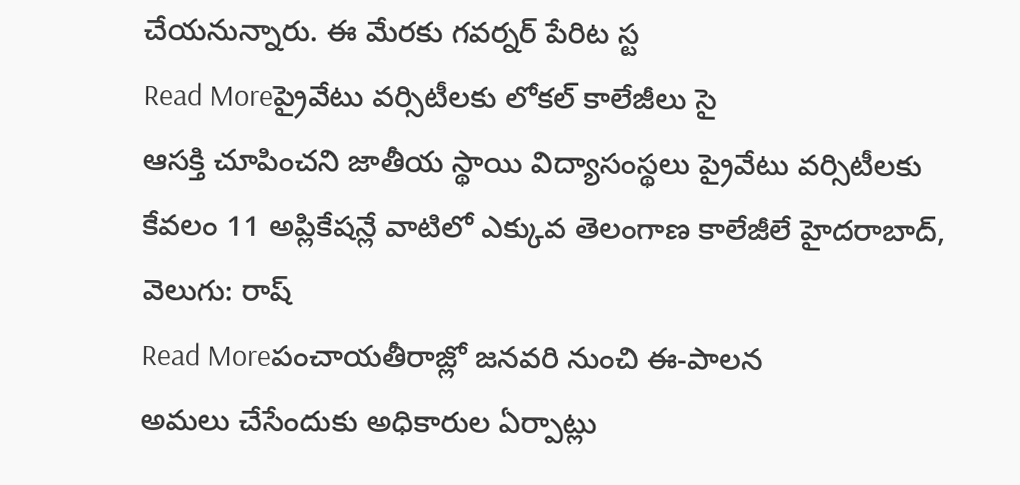చేయనున్నారు. ఈ మేరకు గవర్నర్ పేరిట స్ట
Read Moreప్రైవేటు వర్సిటీలకు లోకల్ కాలేజీలు సై
ఆసక్తి చూపించని జాతీయ స్థాయి విద్యాసంస్థలు ప్రైవేటు వర్సిటీలకు కేవలం 11 అప్లికేషన్లే వాటిలో ఎక్కువ తెలంగాణ కాలేజీలే హైదరాబాద్, వెలుగు: రాష్
Read Moreపంచాయతీరాజ్లో జనవరి నుంచి ఈ-పాలన
అమలు చేసేందుకు అధికారుల ఏర్పాట్లు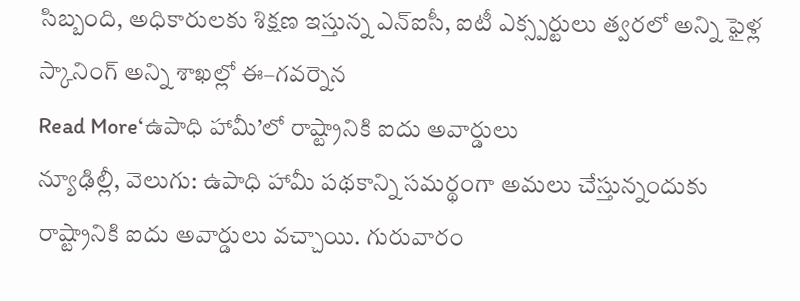సిబ్బంది, అధికారులకు శిక్షణ ఇస్తున్న ఎన్ఐసీ, ఐటీ ఎక్స్పర్టులు త్వరలో అన్ని ఫైళ్ల స్కానింగ్ అన్ని శాఖల్లో ఈ–గవర్నెన
Read More‘ఉపాధి హామీ’లో రాష్ట్రానికి ఐదు అవార్డులు
న్యూఢిల్లీ, వెలుగు: ఉపాధి హామీ పథకాన్ని సమర్థంగా అమలు చేస్తున్నందుకు రాష్ట్రానికి ఐదు అవార్డులు వచ్చాయి. గురువారం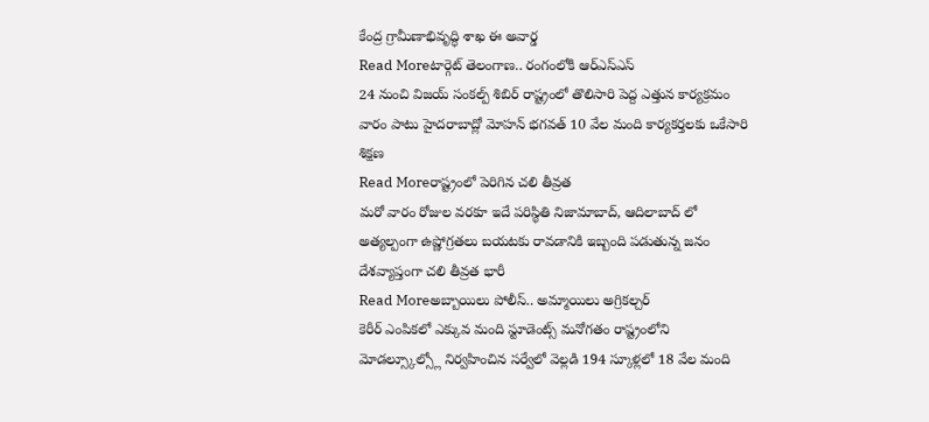కేంద్ర గ్రామీణాభివృద్ధి శాఖ ఈ అవార్డ
Read Moreటార్గెట్ తెలంగాణ.. రంగంలోకి ఆర్ఎస్ఎస్
24 నుంచి విజయ్ సంకల్ప్ శిబిర్ రాష్ట్రంలో తొలిసారి పెద్ద ఎత్తున కార్యక్రమం వారం పాటు హైదరాబాద్లో మోహన్ భగవత్ 10 వేల మంది కార్యకర్తలకు ఒకేసారి శిక్షణ
Read Moreరాష్ట్రంలో పెరిగిన చలి తీవ్రత
మరో వారం రోజుల వరకూ ఇదే పరిస్థితి నిజామాబాద్, ఆదిలాబాద్ లో అత్యల్పంగా ఉష్ణోగ్రతలు బయటకు రావడానికి ఇబ్బంది పడుతున్న జనం దేశవ్యాప్తంగా చలి తీవ్రత భారీ
Read Moreఅబ్బాయిలు పోలీస్.. అమ్మాయిలు అగ్రికల్చర్
కెరీర్ ఎంపికలో ఎక్కువ మంది స్టూడెంట్స్ మనోగతం రాష్ట్రంలోని మోడల్స్కూల్స్లో నిర్వహించిన సర్వేలో వెల్లడి 194 స్కూళ్లలో 18 వేల మంది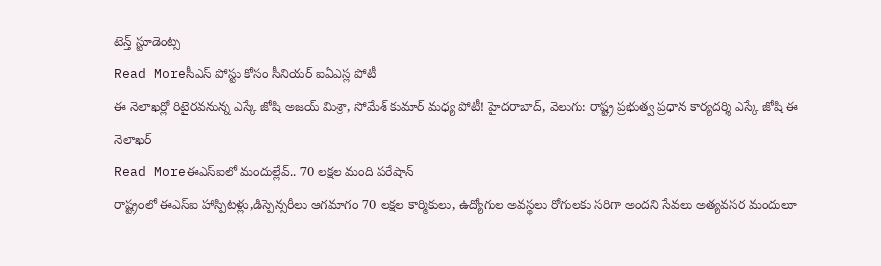టెన్త్ స్టూడెంట్స
Read Moreసీఎస్ పోస్టు కోసం సీనియర్ ఐఏఎస్ల పోటీ
ఈ నెలాఖర్లో రిటైరవనున్న ఎస్కే జోషి అజయ్ మిశ్రా, సోమేశ్ కుమార్ మధ్య పోటీ! హైదరాబాద్, వెలుగు: రాష్ట్ర ప్రభుత్వ ప్రధాన కార్యదర్శి ఎస్కే జోషి ఈ నెలాఖర్
Read Moreఈఎస్ఐలో మందుల్లేవ్.. 70 లక్షల మంది పరేషాన్
రాష్ట్రంలో ఈఎస్ఐ హాస్పిటళ్లు,డిస్పెన్సరీలు ఆగమాగం 70 లక్షల కార్మికులు, ఉద్యోగుల అవస్థలు రోగులకు సరిగా అందని సేవలు అత్యవసర మందులూ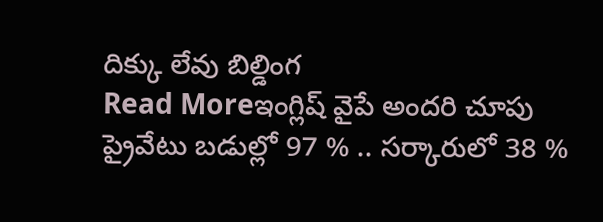దిక్కు లేవు బిల్డింగ
Read Moreఇంగ్లిష్ వైపే అందరి చూపు
ప్రైవేటు బడుల్లో 97 % .. సర్కారులో 38 %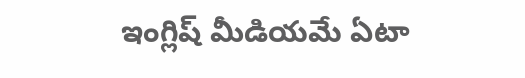ఇంగ్లిష్ మీడియమే ఏటా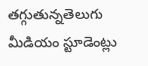తగ్గుతున్నతెలుగు మీడియం స్టూడెంట్లు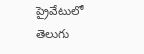ప్రైవేటులో తెలుగు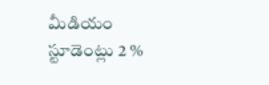మీడియం స్టూడెంట్లు 2 %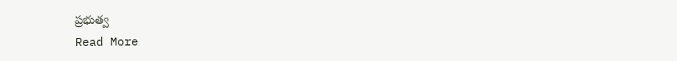ప్రభుత్వ
Read More